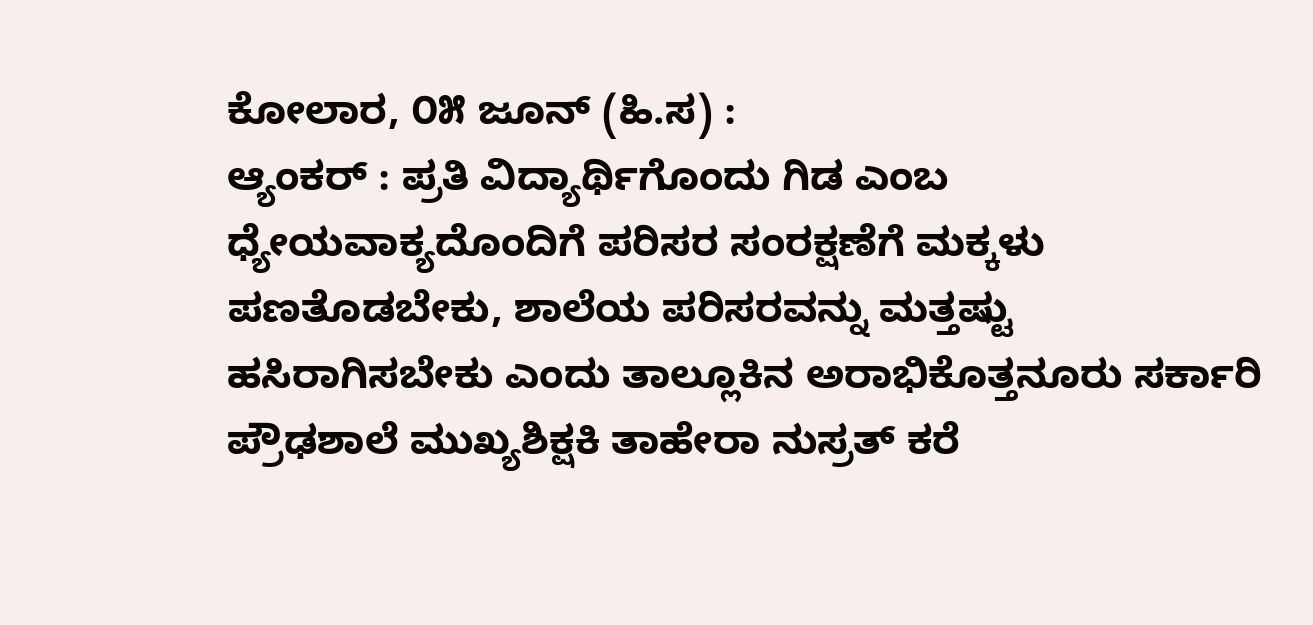ಕೋಲಾರ, ೦೫ ಜೂನ್ (ಹಿ.ಸ) :
ಆ್ಯಂಕರ್ : ಪ್ರತಿ ವಿದ್ಯಾರ್ಥಿಗೊಂದು ಗಿಡ ಎಂಬ ಧ್ಯೇಯವಾಕ್ಯದೊಂದಿಗೆ ಪರಿಸರ ಸಂರಕ್ಷಣೆಗೆ ಮಕ್ಕಳು ಪಣತೊಡಬೇಕು, ಶಾಲೆಯ ಪರಿಸರವನ್ನು ಮತ್ತಷ್ಟು ಹಸಿರಾಗಿಸಬೇಕು ಎಂದು ತಾಲ್ಲೂಕಿನ ಅರಾಭಿಕೊತ್ತನೂರು ಸರ್ಕಾರಿ ಪ್ರೌಢಶಾಲೆ ಮುಖ್ಯಶಿಕ್ಷಕಿ ತಾಹೇರಾ ನುಸ್ರತ್ ಕರೆ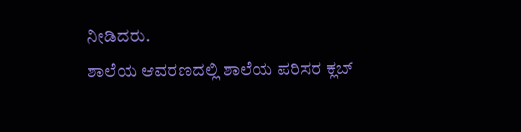ನೀಡಿದರು.
ಶಾಲೆಯ ಆವರಣದಲ್ಲಿ ಶಾಲೆಯ ಪರಿಸರ ಕ್ಲಬ್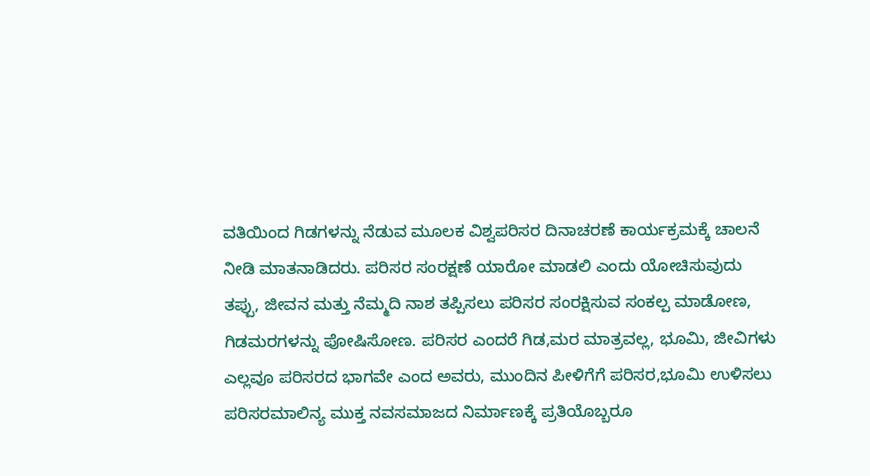ವತಿಯಿಂದ ಗಿಡಗಳನ್ನು ನೆಡುವ ಮೂಲಕ ವಿಶ್ವಪರಿಸರ ದಿನಾಚರಣೆ ಕಾರ್ಯಕ್ರಮಕ್ಕೆ ಚಾಲನೆ ನೀಡಿ ಮಾತನಾಡಿದರು. ಪರಿಸರ ಸಂರಕ್ಷಣೆ ಯಾರೋ ಮಾಡಲಿ ಎಂದು ಯೋಚಿಸುವುದು ತಪ್ಪು, ಜೀವನ ಮತ್ತು ನೆಮ್ಮದಿ ನಾಶ ತಪ್ಪಿಸಲು ಪರಿಸರ ಸಂರಕ್ಷಿಸುವ ಸಂಕಲ್ಪ ಮಾಡೋಣ, ಗಿಡಮರಗಳನ್ನು ಪೋಷಿಸೋಣ. ಪರಿಸರ ಎಂದರೆ ಗಿಡ,ಮರ ಮಾತ್ರವಲ್ಲ, ಭೂಮಿ, ಜೀವಿಗಳು ಎಲ್ಲವೂ ಪರಿಸರದ ಭಾಗವೇ ಎಂದ ಅವರು, ಮುಂದಿನ ಪೀಳಿಗೆಗೆ ಪರಿಸರ,ಭೂಮಿ ಉಳಿಸಲು ಪರಿಸರಮಾಲಿನ್ಯ ಮುಕ್ತ ನವಸಮಾಜದ ನಿರ್ಮಾಣಕ್ಕೆ ಪ್ರತಿಯೊಬ್ಬರೂ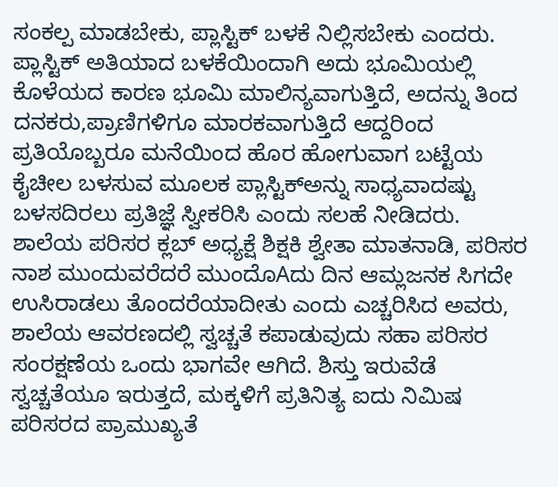ಸಂಕಲ್ಪ ಮಾಡಬೇಕು, ಪ್ಲಾಸ್ಟಿಕ್ ಬಳಕೆ ನಿಲ್ಲಿಸಬೇಕು ಎಂದರು.
ಪ್ಲಾಸ್ಟಿಕ್ ಅತಿಯಾದ ಬಳಕೆಯಿಂದಾಗಿ ಅದು ಭೂಮಿಯಲ್ಲಿ ಕೊಳೆಯದ ಕಾರಣ ಭೂಮಿ ಮಾಲಿನ್ಯವಾಗುತ್ತಿದೆ, ಅದನ್ನು ತಿಂದ ದನಕರು,ಪ್ರಾಣಿಗಳಿಗೂ ಮಾರಕವಾಗುತ್ತಿದೆ ಆದ್ದರಿಂದ ಪ್ರತಿಯೊಬ್ಬರೂ ಮನೆಯಿಂದ ಹೊರ ಹೋಗುವಾಗ ಬಟ್ಟೆಯ ಕೈಚೀಲ ಬಳಸುವ ಮೂಲಕ ಪ್ಲಾಸ್ಟಿಕ್ಅನ್ನು ಸಾಧ್ಯವಾದಷ್ಟು ಬಳಸದಿರಲು ಪ್ರತಿಜ್ಞೆ ಸ್ವೀಕರಿಸಿ ಎಂದು ಸಲಹೆ ನೀಡಿದರು.
ಶಾಲೆಯ ಪರಿಸರ ಕ್ಲಬ್ ಅಧ್ಯಕ್ಷೆ ಶಿಕ್ಷಕಿ ಶ್ವೇತಾ ಮಾತನಾಡಿ, ಪರಿಸರ ನಾಶ ಮುಂದುವರೆದರೆ ಮುಂದೊAದು ದಿನ ಆಮ್ಲಜನಕ ಸಿಗದೇ ಉಸಿರಾಡಲು ತೊಂದರೆಯಾದೀತು ಎಂದು ಎಚ್ಚರಿಸಿದ ಅವರು, ಶಾಲೆಯ ಆವರಣದಲ್ಲಿ ಸ್ವಚ್ಚತೆ ಕಪಾಡುವುದು ಸಹಾ ಪರಿಸರ ಸಂರಕ್ಷಣೆಯ ಒಂದು ಭಾಗವೇ ಆಗಿದೆ. ಶಿಸ್ತು ಇರುವೆಡೆ ಸ್ವಚ್ಚತೆಯೂ ಇರುತ್ತದೆ, ಮಕ್ಕಳಿಗೆ ಪ್ರತಿನಿತ್ಯ ಐದು ನಿಮಿಷ ಪರಿಸರದ ಪ್ರಾಮುಖ್ಯತೆ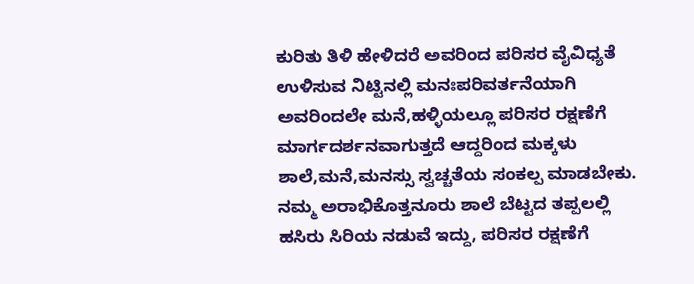ಕುರಿತು ತಿಳಿ ಹೇಳಿದರೆ ಅವರಿಂದ ಪರಿಸರ ವೈವಿಧ್ಯತೆ ಉಳಿಸುವ ನಿಟ್ಟಿನಲ್ಲಿ ಮನಃಪರಿವರ್ತನೆಯಾಗಿ ಅವರಿಂದಲೇ ಮನೆ,ಹಳ್ಳಿಯಲ್ಲೂ ಪರಿಸರ ರಕ್ಷಣೆಗೆ ಮಾರ್ಗದರ್ಶನವಾಗುತ್ತದೆ ಆದ್ದರಿಂದ ಮಕ್ಕಳು ಶಾಲೆ,ಮನೆ,ಮನಸ್ಸು ಸ್ವಚ್ಚತೆಯ ಸಂಕಲ್ಪ ಮಾಡಬೇಕು. ನಮ್ಮ ಅರಾಭಿಕೊತ್ತನೂರು ಶಾಲೆ ಬೆಟ್ಟದ ತಪ್ಪಲಲ್ಲಿ ಹಸಿರು ಸಿರಿಯ ನಡುವೆ ಇದ್ದು, ಪರಿಸರ ರಕ್ಷಣೆಗೆ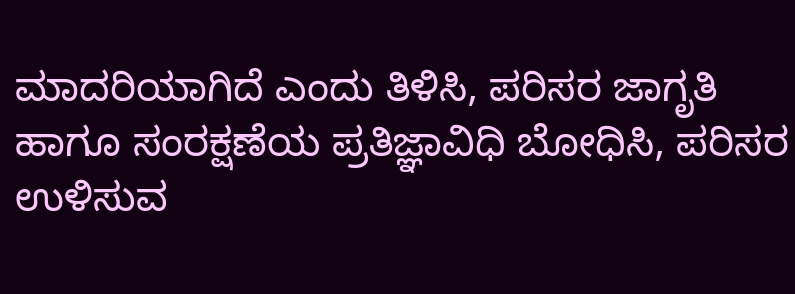ಮಾದರಿಯಾಗಿದೆ ಎಂದು ತಿಳಿಸಿ, ಪರಿಸರ ಜಾಗೃತಿ ಹಾಗೂ ಸಂರಕ್ಷಣೆಯ ಪ್ರತಿಜ್ಞಾವಿಧಿ ಬೋಧಿಸಿ, ಪರಿಸರ ಉಳಿಸುವ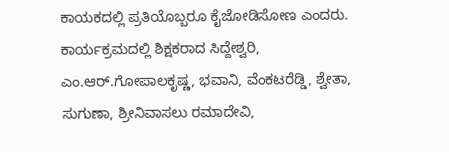ಕಾಯಕದಲ್ಲಿ ಪ್ರತಿಯೊಬ್ಬರೂ ಕೈಜೋಡಿಸೋಣ ಎಂದರು.
ಕಾರ್ಯಕ್ರಮದಲ್ಲಿ ಶಿಕ್ಷಕರಾದ ಸಿದ್ದೇಶ್ವರಿ, ಎಂ.ಆರ್.ಗೋಪಾಲಕೃಷ್ಣ, ಭವಾನಿ, ವೆಂಕಟರೆಡ್ಡಿ, ಶ್ವೇತಾ, ಸುಗುಣಾ, ಶ್ರೀನಿವಾಸಲು ರಮಾದೇವಿ,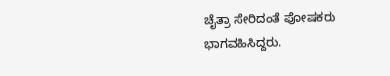ಚೈತ್ರಾ ಸೇರಿದಂತೆ ಪೋಷಕರು ಭಾಗವಹಿಸಿದ್ದರು.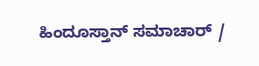ಹಿಂದೂಸ್ತಾನ್ ಸಮಾಚಾರ್ /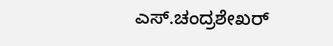ಎಸ್.ಚಂದ್ರಶೇಖರ್